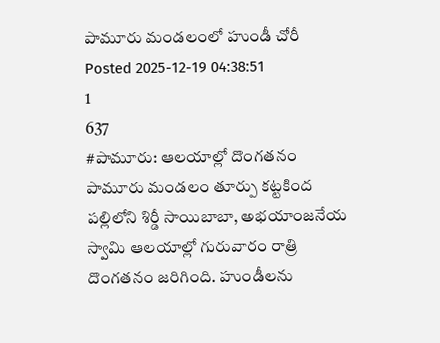పామూరు మండలంలో హుండీ చోరీ
Posted 2025-12-19 04:38:51
1
637
#పామూరు: ఆలయాల్లో దొంగతనం
పామూరు మండలం తూర్పు కట్టకింద పల్లిలోని శిర్డీ సాయిబాబా, అభయాంజనేయ స్వామి ఆలయాల్లో గురువారం రాత్రి దొంగతనం జరిగింది. హుండీలను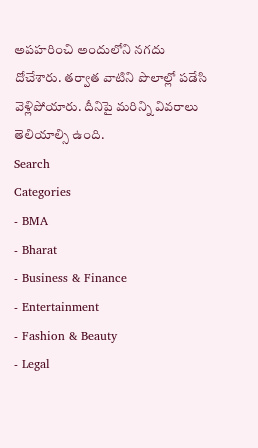అపహరించి అందులోని నగదు దోచేశారు. తర్వాత వాటిని పొలాల్లో పడేసి వెళ్లిపోయారు. దీనిపై మరిన్ని వివరాలు తెలియాల్సి ఉంది.
Search
Categories
- BMA
- Bharat
- Business & Finance
- Entertainment
- Fashion & Beauty
- Legal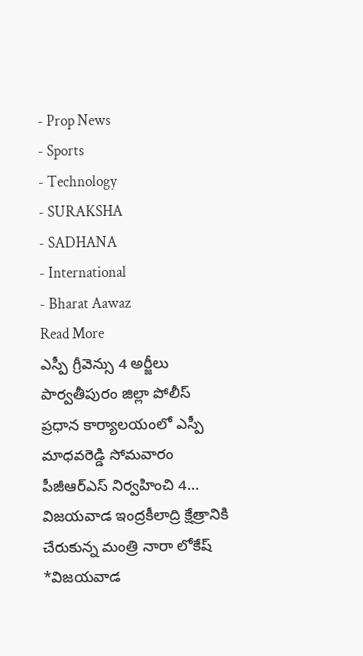- Prop News
- Sports
- Technology
- SURAKSHA
- SADHANA
- International
- Bharat Aawaz
Read More
ఎస్పీ గ్రీవెన్సు 4 అర్జీలు
పార్వతీపురం జిల్లా పోలీస్ ప్రధాన కార్యాలయంలో ఎస్పీ మాధవరెడ్డి సోమవారం పీజీఆర్ఎస్ నిర్వహించి 4...
విజయవాడ ఇంద్రకీలాద్రి క్షేత్రానికి చేరుకున్న మంత్రి నారా లోకేష్
*విజయవాడ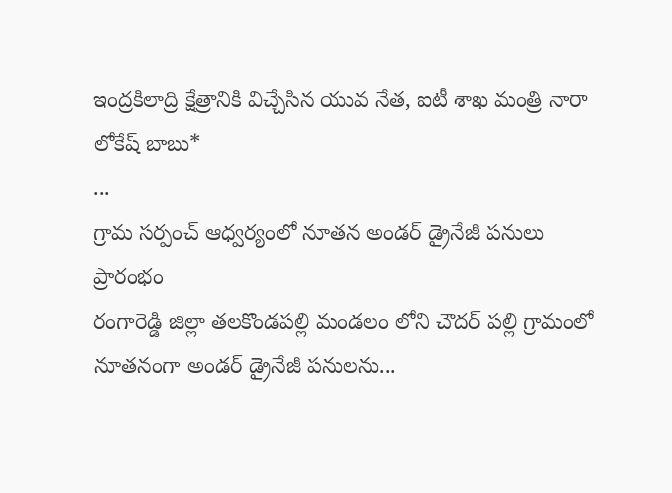ఇంద్రకిలాద్రి క్షేత్రానికి విచ్చేసిన యువ నేత, ఐటీ శాఖ మంత్రి నారా లోకేష్ బాబు*
...
గ్రామ సర్పంచ్ ఆధ్వర్యంలో నూతన అండర్ డ్రైనేజీ పనులు ప్రారంభం
రంగారెడ్డి జిల్లా తలకొండపల్లి మండలం లోని చౌదర్ పల్లి గ్రామంలో నూతనంగా అండర్ డ్రైనేజీ పనులను...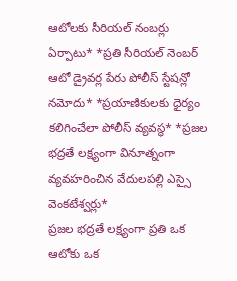ఆటోలకు సీరియల్ నంబర్లు ఏర్పాటు* *ప్రతి సీరియల్ నెంబర్ ఆటో డ్రైవర్ల పేరు పోలీస్ స్టేషన్లో నమోదు* *ప్రయాణికులకు ధైర్యం కలిగించేలా పోలీస్ వ్యవస్థ* *ప్రజల భద్రతే లక్ష్యంగా వినూత్నంగా వ్యవహరించిన వేదులపల్లి ఎస్సై వెంకటేశ్వర్లు*
ప్రజల భద్రతే లక్ష్యంగా ప్రతి ఒక ఆటోకు ఒక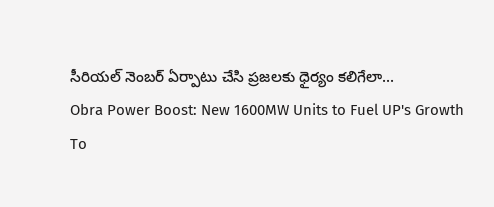సీరియల్ నెంబర్ ఏర్పాటు చేసి ప్రజలకు ధైర్యం కలిగేలా...
Obra Power Boost: New 1600MW Units to Fuel UP's Growth
To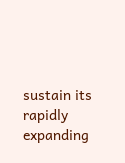sustain its rapidly expanding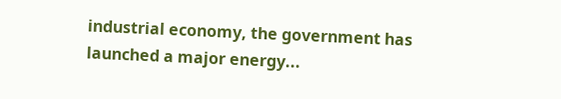industrial economy, the government has launched a major energy...